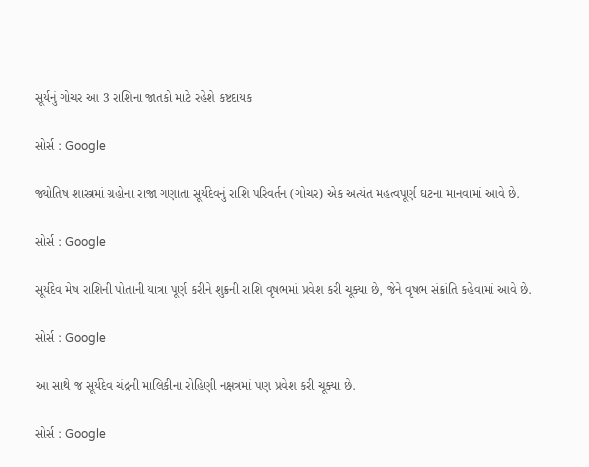સૂર્યનું ગોચર આ 3 રાશિના જાતકો માટે રહેશે કષ્ટદાયક

સોર્સ : Google

જ્યોતિષ શાસ્ત્રમાં ગ્રહોના રાજા ગણાતા સૂર્યદેવનું રાશિ પરિવર્તન (ગોચર) એક અત્યંત મહત્વપૂર્ણ ઘટના માનવામાં આવે છે.

સોર્સ : Google

સૂર્યદેવ મેષ રાશિની પોતાની યાત્રા પૂર્ણ કરીને શુક્રની રાશિ વૃષભમાં પ્રવેશ કરી ચૂક્યા છે, જેને વૃષભ સંક્રાંતિ કહેવામાં આવે છે.

સોર્સ : Google

આ સાથે જ સૂર્યદેવ ચંદ્રની માલિકીના રોહિણી નક્ષત્રમાં પણ પ્રવેશ કરી ચૂક્યા છે.

સોર્સ : Google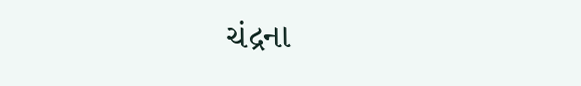ચંદ્રના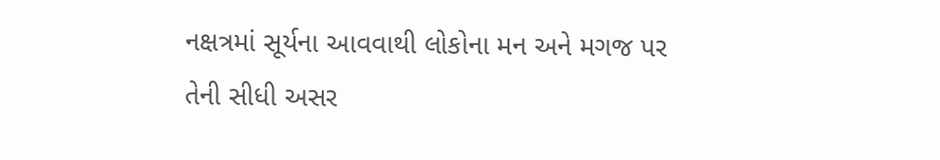નક્ષત્રમાં સૂર્યના આવવાથી લોકોના મન અને મગજ પર તેની સીધી અસર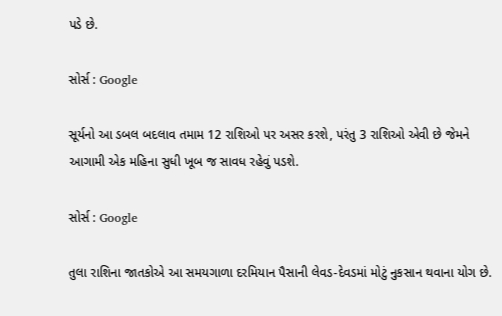પડે છે.

સોર્સ : Google

સૂર્યનો આ ડબલ બદલાવ તમામ 12 રાશિઓ પર અસર કરશે, પરંતુ 3 રાશિઓ એવી છે જેમને આગામી એક મહિના સુધી ખૂબ જ સાવધ રહેવું પડશે.

સોર્સ : Google

તુલા રાશિના જાતકોએ આ સમયગાળા દરમિયાન પૈસાની લેવડ-દેવડમાં મોટું નુકસાન થવાના યોગ છે.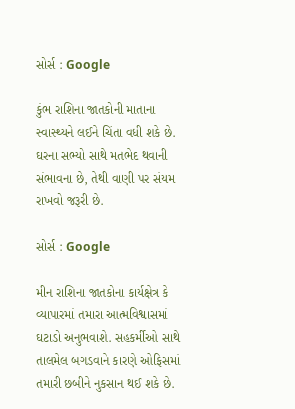સોર્સ : Google

કુંભ રાશિના જાતકોની માતાના સ્વાસ્થ્યને લઈને ચિંતા વધી શકે છે. ઘરના સભ્યો સાથે મતભેદ થવાની સંભાવના છે, તેથી વાણી પર સંયમ રાખવો જરૂરી છે.

સોર્સ : Google

મીન રાશિના જાતકોના કાર્યક્ષેત્ર કે વ્યાપારમાં તમારા આત્મવિશ્વાસમાં ઘટાડો અનુભવાશે. સહકર્મીઓ સાથે તાલમેલ બગડવાને કારણે ઓફિસમાં તમારી છબીને નુકસાન થઈ શકે છે.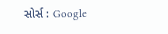સોર્સ : Google